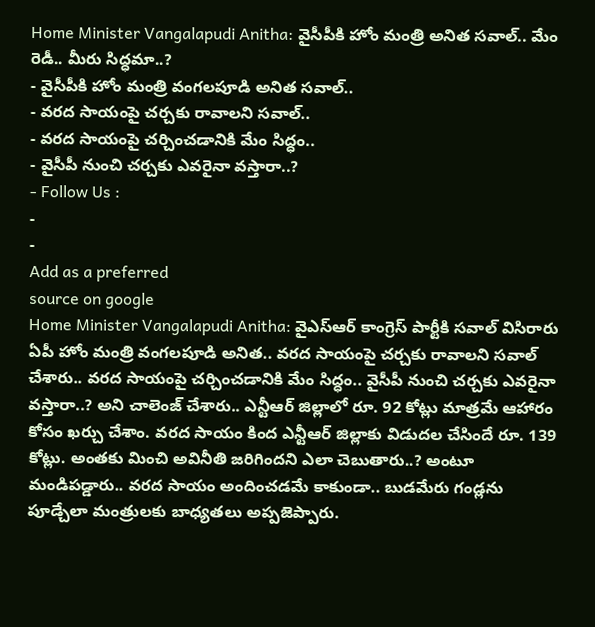Home Minister Vangalapudi Anitha: వైసీపీకి హోం మంత్రి అనిత సవాల్.. మేం రెడీ.. మీరు సిద్ధమా..?
- వైసీపీకి హోం మంత్రి వంగలపూడి అనిత సవాల్..
- వరద సాయంపై చర్చకు రావాలని సవాల్..
- వరద సాయంపై చర్చించడానికి మేం సిద్ధం..
- వైసీపీ నుంచి చర్చకు ఎవరైనా వస్తారా..?
- Follow Us :
-
-
Add as a preferred
source on google
Home Minister Vangalapudi Anitha: వైఎస్ఆర్ కాంగ్రెస్ పార్టీకి సవాల్ విసిరారు ఏపీ హోం మంత్రి వంగలపూడి అనిత.. వరద సాయంపై చర్చకు రావాలని సవాల్ చేశారు.. వరద సాయంపై చర్చించడానికి మేం సిద్ధం.. వైసీపీ నుంచి చర్చకు ఎవరైనా వస్తారా..? అని చాలెంజ్ చేశారు.. ఎన్టీఆర్ జిల్లాలో రూ. 92 కోట్లు మాత్రమే ఆహారం కోసం ఖర్చు చేశాం. వరద సాయం కింద ఎన్టీఆర్ జిల్లాకు విడుదల చేసిందే రూ. 139 కోట్లు. అంతకు మించి అవినీతి జరిగిందని ఎలా చెబుతారు..? అంటూ మండిపడ్డారు.. వరద సాయం అందించడమే కాకుండా.. బుడమేరు గండ్లను పూడ్చేలా మంత్రులకు బాధ్యతలు అప్పజెప్పారు.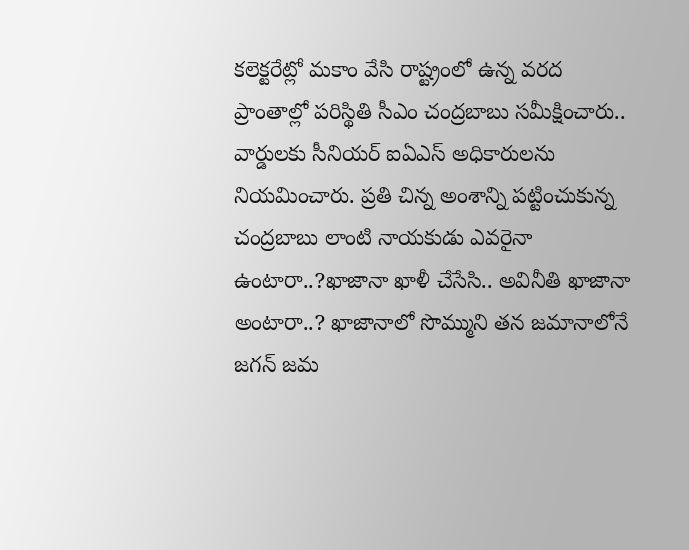కలెక్టరేట్లో మకాం వేసి రాష్ట్రంలో ఉన్న వరద ప్రాంతాల్లో పరిస్థితి సీఎం చంద్రబాబు సమీక్షించారు.. వార్డులకు సీనియర్ ఐఏఎస్ అధికారులను నియమించారు. ప్రతి చిన్న అంశాన్ని పట్టించుకున్న చంద్రబాబు లాంటి నాయకుడు ఎవరైనా ఉంటారా..?ఖాజానా ఖాళీ చేసేసి.. అవినీతి ఖాజానా అంటారా..? ఖాజానాలో సొమ్ముని తన జమానాలోనే జగన్ జమ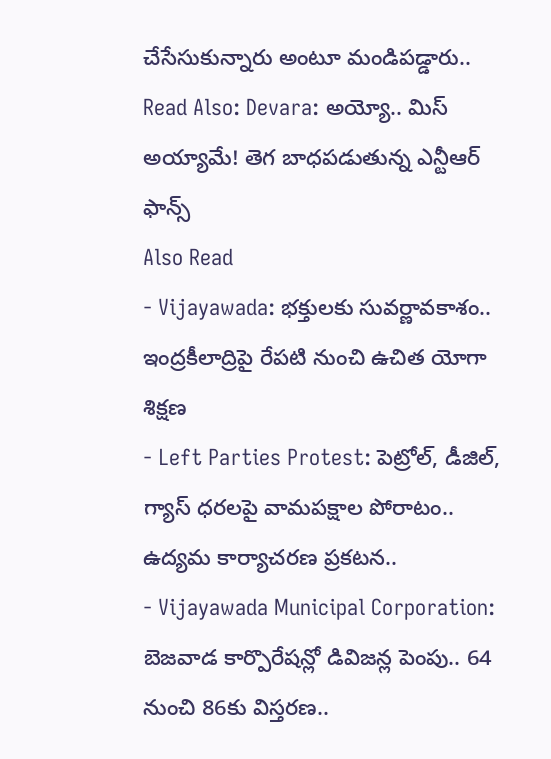చేసేసుకున్నారు అంటూ మండిపడ్డారు..
Read Also: Devara: అయ్యో.. మిస్ అయ్యామే! తెగ బాధపడుతున్న ఎన్టీఆర్ ఫాన్స్
Also Read
- Vijayawada: భక్తులకు సువర్ణావకాశం.. ఇంద్రకీలాద్రిపై రేపటి నుంచి ఉచిత యోగా శిక్షణ
- Left Parties Protest: పెట్రోల్, డీజిల్, గ్యాస్ ధరలపై వామపక్షాల పోరాటం.. ఉద్యమ కార్యాచరణ ప్రకటన..
- Vijayawada Municipal Corporation: బెజవాడ కార్పొరేషన్లో డివిజన్ల పెంపు.. 64 నుంచి 86కు విస్తరణ..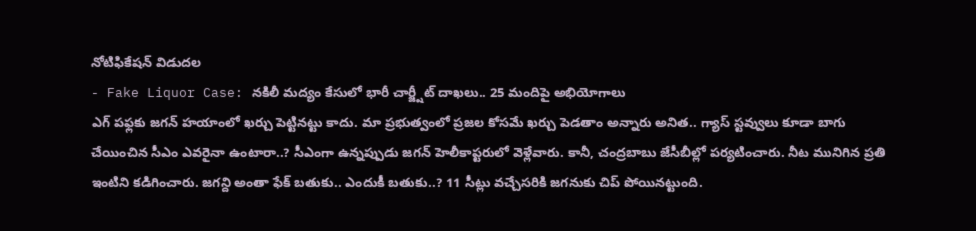నోటిఫికేషన్ విడుదల
- Fake Liquor Case: నకిలీ మద్యం కేసులో భారీ చార్జ్షీట్ దాఖలు.. 25 మందిపై అభియోగాలు
ఎగ్ పఫ్లకు జగన్ హయాంలో ఖర్చు పెట్టినట్టు కాదు. మా ప్రభుత్వంలో ప్రజల కోసమే ఖర్చు పెడతాం అన్నారు అనిత.. గ్యాస్ స్టవ్వులు కూడా బాగు చేయించిన సీఎం ఎవరైనా ఉంటారా..? సీఎంగా ఉన్నప్పుడు జగన్ హెలీకాప్టరులో వెళ్లేవారు. కానీ, చంద్రబాబు జేసీబీల్లో పర్యటించారు. నీట మునిగిన ప్రతి ఇంటిని కడిగించారు. జగన్ది అంతా ఫేక్ బతుకు.. ఎందుకీ బతుకు..? 11 సీట్లు వచ్చేసరికి జగనుకు చిప్ పోయినట్టుంది.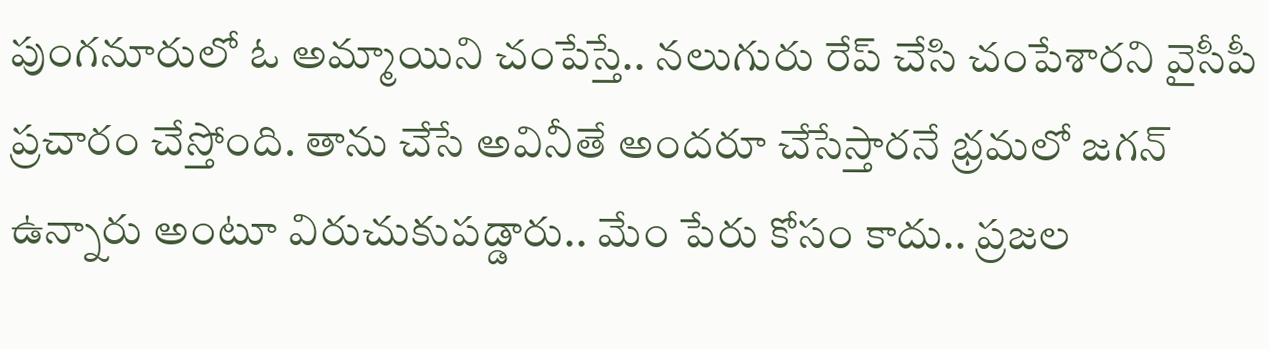పుంగనూరులో ఓ అమ్మాయిని చంపేస్తే.. నలుగురు రేప్ చేసి చంపేశారని వైసీపీ ప్రచారం చేస్తోంది. తాను చేసే అవినీతే అందరూ చేసేస్తారనే భ్రమలో జగన్ ఉన్నారు అంటూ విరుచుకుపడ్డారు.. మేం పేరు కోసం కాదు.. ప్రజల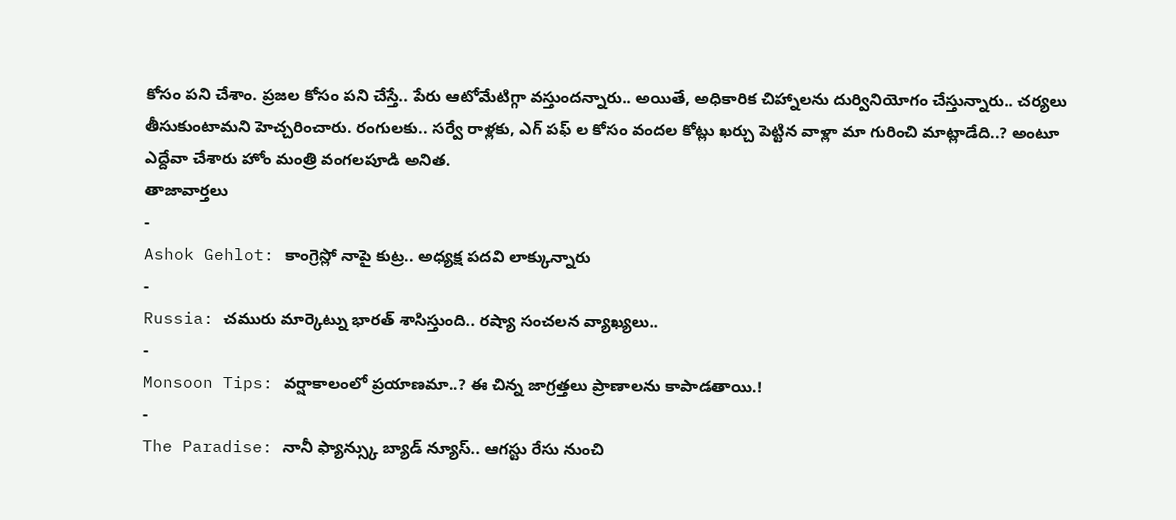కోసం పని చేశాం. ప్రజల కోసం పని చేస్తే.. పేరు ఆటోమేటిగ్గా వస్తుందన్నారు.. అయితే, అధికారిక చిహ్నాలను దుర్వినియోగం చేస్తున్నారు.. చర్యలు తీసుకుంటామని హెచ్చరించారు. రంగులకు.. సర్వే రాళ్లకు, ఎగ్ పఫ్ ల కోసం వందల కోట్లు ఖర్చు పెట్టిన వాళ్లా మా గురించి మాట్లాడేది..? అంటూ ఎద్దేవా చేశారు హోం మంత్రి వంగలపూడి అనిత.
తాజావార్తలు
-
Ashok Gehlot: కాంగ్రెస్లో నాపై కుట్ర.. అధ్యక్ష పదవి లాక్కున్నారు
-
Russia: చమురు మార్కెట్ను భారత్ శాసిస్తుంది.. రష్యా సంచలన వ్యాఖ్యలు..
-
Monsoon Tips: వర్షాకాలంలో ప్రయాణమా..? ఈ చిన్న జాగ్రత్తలు ప్రాణాలను కాపాడతాయి.!
-
The Paradise: నానీ ఫ్యాన్స్కు బ్యాడ్ న్యూస్.. ఆగస్టు రేసు నుంచి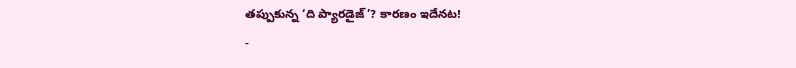తప్పుకున్న ‘ది ప్యారడైజ్’? కారణం ఇదేనట!
-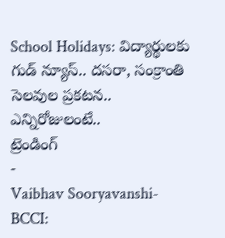School Holidays: విద్యార్థులకు గుడ్ న్యూస్.. దసరా, సంక్రాంతి సెలవుల ప్రకటన.. ఎన్నిరోజులంటే..
ట్రెండింగ్
-
Vaibhav Sooryavanshi-BCCI: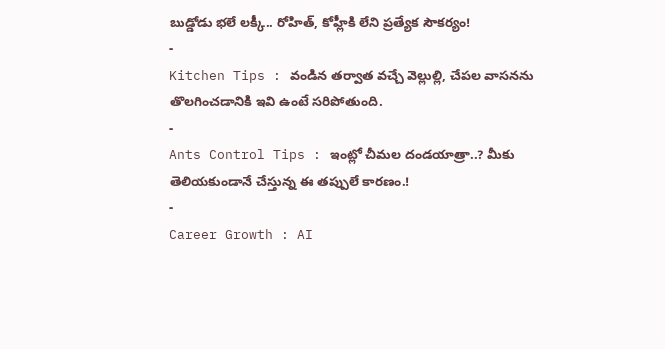బుడ్డోడు భలే లక్కీ.. రోహిత్, కోహ్లీకి లేని ప్రత్యేక సౌకర్యం!
-
Kitchen Tips : వండిన తర్వాత వచ్చే వెల్లుల్లి, చేపల వాసనను తొలగించడానికి ఇవి ఉంటే సరిపోతుంది.
-
Ants Control Tips : ఇంట్లో చీమల దండయాత్రా..? మీకు తెలియకుండానే చేస్తున్న ఈ తప్పులే కారణం.!
-
Career Growth : AI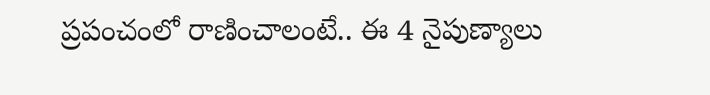ప్రపంచంలో రాణించాలంటే.. ఈ 4 నైపుణ్యాలు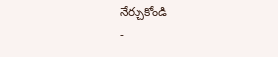నేర్చుకోండి
-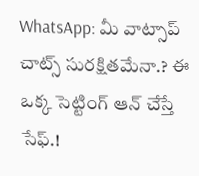WhatsApp: మీ వాట్సాప్ చాట్స్ సురక్షితమేనా.? ఈ ఒక్క సెట్టింగ్ ఆన్ చేస్తే సేఫ్.!